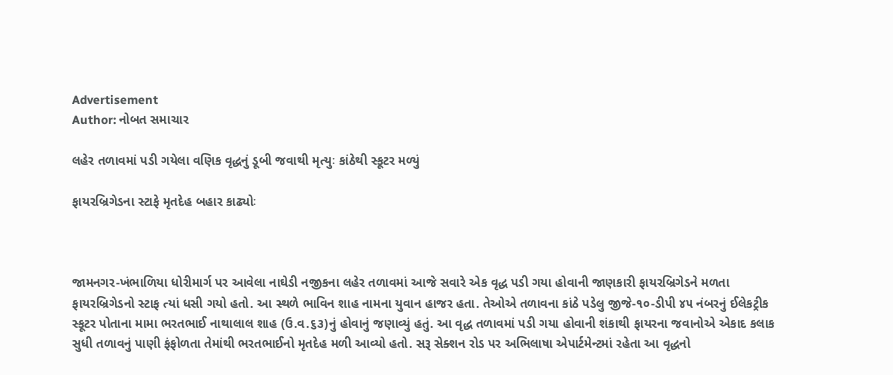Advertisement
Author: નોબત સમાચાર

લહેર તળાવમાં પડી ગયેલા વણિક વૃદ્ધનું ડૂબી જવાથી મૃત્યુઃ કાંઠેથી સ્કૂટર મળ્યું

ફાયરબ્રિગેડના સ્ટાફે મૃતદેહ બહાર કાઢ્યોઃ



જામનગર-ખંભાળિયા ધોરીમાર્ગ પર આવેલા નાઘેડી નજીકના લહેર તળાવમાં આજે સવારે એક વૃદ્ધ પડી ગયા હોવાની જાણકારી ફાયરબ્રિગેડને મળતા ફાયરબ્રિગેડનો સ્ટાફ ત્યાં ધસી ગયો હતો. આ સ્થળે ભાવિન શાહ નામના યુવાન હાજર હતા. તેઓએ તળાવના કાંઠે પડેલુ જીજે-૧૦-ડીપી ૪૫ નંબરનું ઈલેકટ્રીક સ્કૂટર પોતાના મામા ભરતભાઈ નાથાલાલ શાહ (ઉ.વ.૬૩)નું હોવાનું જણાવ્યું હતું. આ વૃદ્ધ તળાવમાં પડી ગયા હોવાની શંકાથી ફાયરના જવાનોએ એકાદ કલાક સુધી તળાવનું પાણી ફંફોળતા તેમાંથી ભરતભાઈનો મૃતદેહ મળી આવ્યો હતો. સરૂ સેક્શન રોડ પર અભિલાષા એપાર્ટમેન્ટમાં રહેતા આ વૃદ્ધનો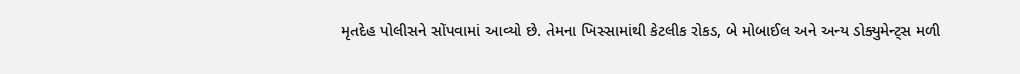મૃતદેહ પોલીસને સોંપવામાં આવ્યો છે. તેમના ખિસ્સામાંથી કેટલીક રોકડ, બે મોબાઈલ અને અન્ય ડોક્યુમેન્ટ્સ મળી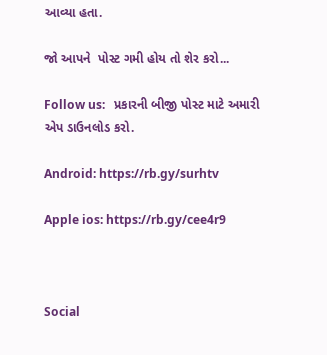આવ્યા હતા.

જો આપને  પોસ્ટ ગમી હોય તો શેર કરો...

Follow us:   પ્રકારની બીજી પોસ્ટ માટે અમારી એપ ડાઉનલોડ કરો.

Android: https://rb.gy/surhtv

Apple ios: https://rb.gy/cee4r9



Social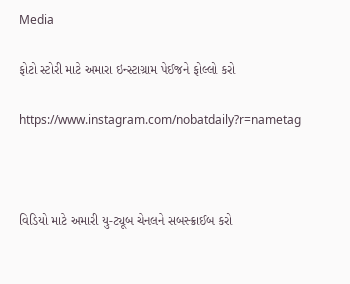Media

ફોટો સ્ટોરી માટે અમારા ઇન્સ્ટાગ્રામ પેઈજને ફોલ્લો કરો

https://www.instagram.com/nobatdaily?r=nametag



વિડિયો માટે અમારી યુ-ટ્યૂબ ચેનલને સબસ્ક્રાઈબ કરો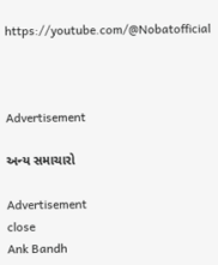https://youtube.com/@Nobatofficial



Advertisement

અન્ય સમાચારો

Advertisement
close
Ank Bandh